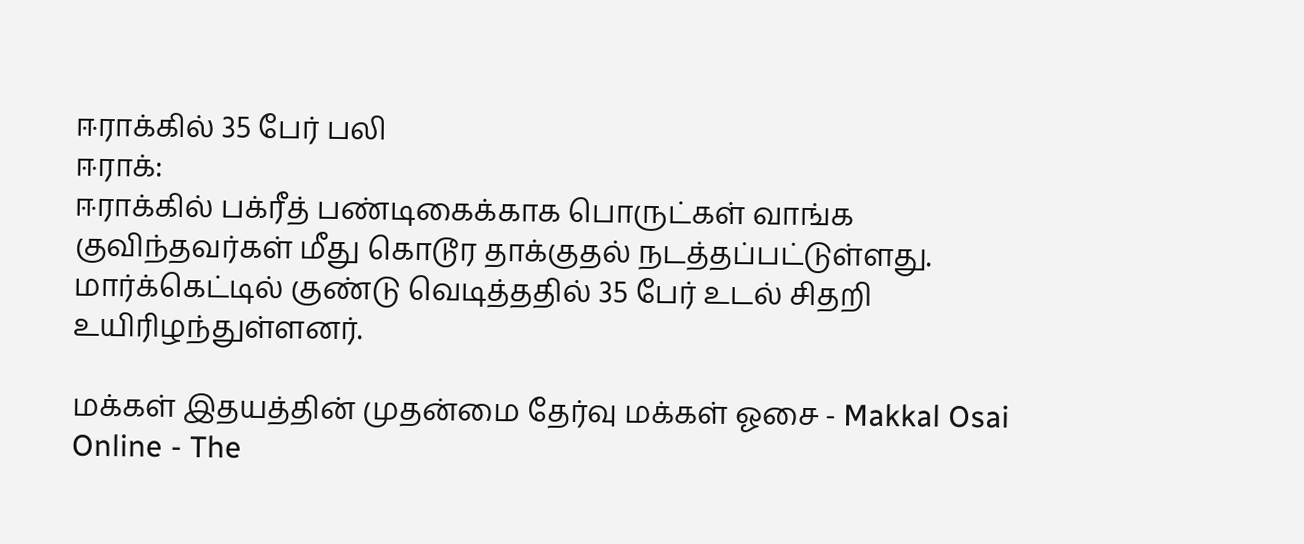ஈராக்கில் 35 பேர் பலி
ஈராக்:
ஈராக்கில் பக்ரீத் பண்டிகைக்காக பொருட்கள் வாங்க குவிந்தவர்கள் மீது கொடூர தாக்குதல் நடத்தப்பட்டுள்ளது.
மார்க்கெட்டில் குண்டு வெடித்ததில் 35 பேர் உடல் சிதறி உயிரிழந்துள்ளனர்.

மக்கள் இதயத்தின் முதன்மை தேர்வு மக்கள் ஓசை - Makkal Osai Online - The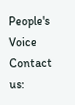People's Voice
Contact us: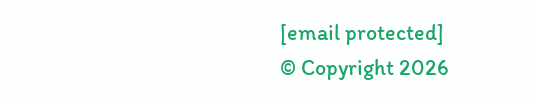[email protected]
© Copyright 2026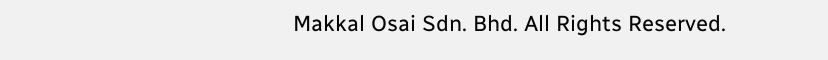Makkal Osai Sdn. Bhd. All Rights Reserved.